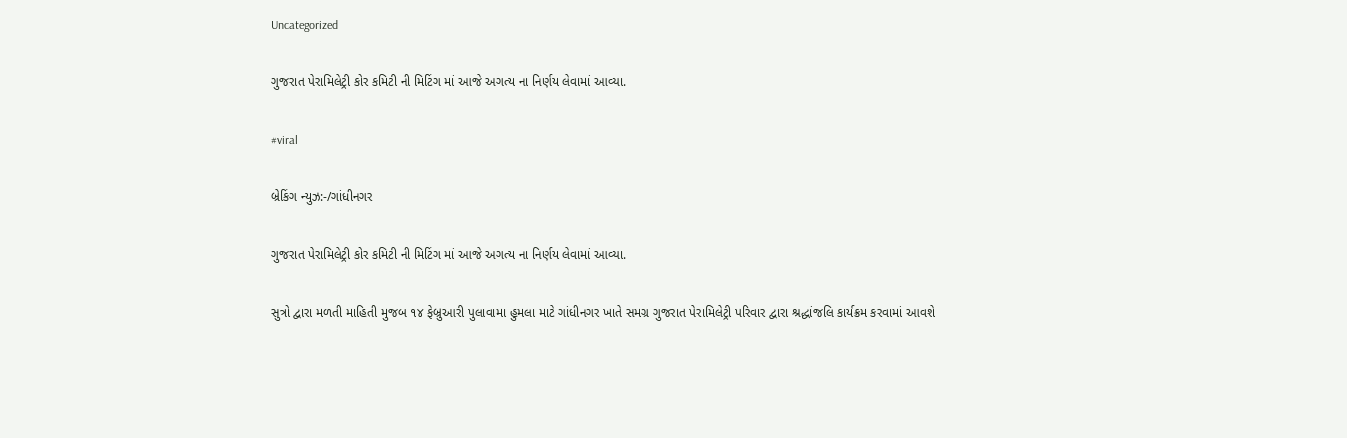Uncategorized

ગુજરાત પેરામિલેટ્રી કોર કમિટી ની મિટિંગ માં આજે અગત્ય ના નિર્ણય લેવામાં આવ્યા.

#viral

બ્રેકિંગ ન્યુઝ:-/ગાંધીનગર

ગુજરાત પેરામિલેટ્રી કોર કમિટી ની મિટિંગ માં આજે અગત્ય ના નિર્ણય લેવામાં આવ્યા.

સુત્રો દ્વારા મળતી માહિતી મુજબ ૧૪ ફેબ્રુઆરી પુલાવામા હુમલા માટે ગાંધીનગર ખાતે સમગ્ર ગુજરાત પેરામિલેટ્રી પરિવાર દ્વારા શ્રદ્ધાંજલિ કાર્યક્રમ કરવામાં આવશે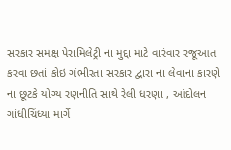સરકાર સમક્ષ પેરામિલેટ્રી ના મુદ્દા માટે વારંવાર રજૂઆત કરવા છતાં કોઇ ગંભીરતા સરકાર દ્વારા ના લેવાના કારણે ના છૂટકે યોગ્ય રણનીતિ સાથે રેલી ધરણા , આંદોલન ગાંધીચિંધ્યા માર્ગે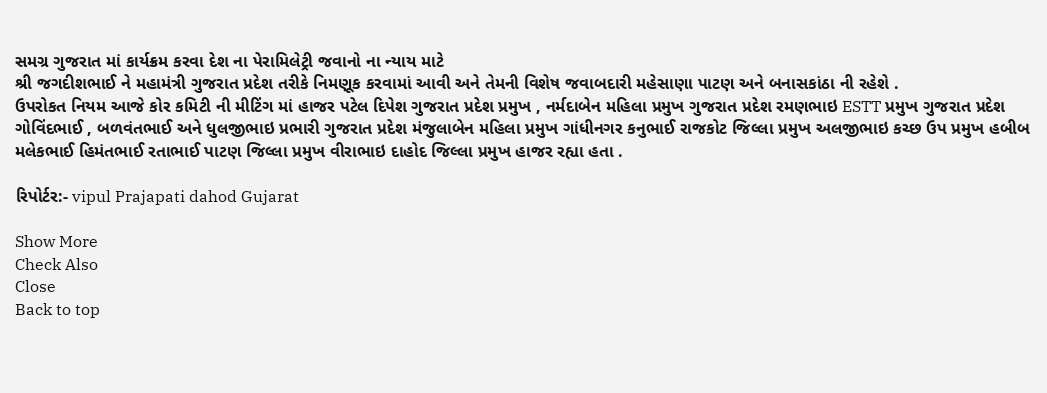સમગ્ર ગુજરાત માં કાર્યક્રમ કરવા દેશ ના પેરામિલેટ્રી જવાનો ના ન્યાય માટે
શ્રી જગદીશભાઈ ને મહામંત્રી ગુજરાત પ્રદેશ તરીકે નિમણૂક કરવામાં આવી અને તેમની વિશેષ જવાબદારી મહેસાણા પાટણ અને બનાસકાંઠા ની રહેશે .
ઉપરોકત નિયમ આજે કોર કમિટી ની મીટિંગ માં હાજર પટેલ દિપેશ ગુજરાત પ્રદેશ પ્રમુખ , નર્મદાબેન મહિલા પ્રમુખ ગુજરાત પ્રદેશ રમણભાઇ ESTT પ્રમુખ ગુજરાત પ્રદેશ ગોવિંદભાઈ , બળવંતભાઈ અને ધુલજીભાઇ પ્રભારી ગુજરાત પ્રદેશ મંજુલાબેન મહિલા પ્રમુખ ગાંધીનગર કનુભાઈ રાજકોટ જિલ્લા પ્રમુખ અલજીભાઇ કચ્છ ઉપ પ્રમુખ હબીબ મલેકભાઈ હિમંતભાઈ રતાભાઈ પાટણ જિલ્લા પ્રમુખ વીરાભાઇ દાહોદ જિલ્લા પ્રમુખ હાજર રહ્યા હતા .

રિપોર્ટર:- vipul Prajapati dahod Gujarat

Show More
Check Also
Close
Back to top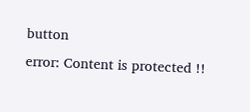button
error: Content is protected !!